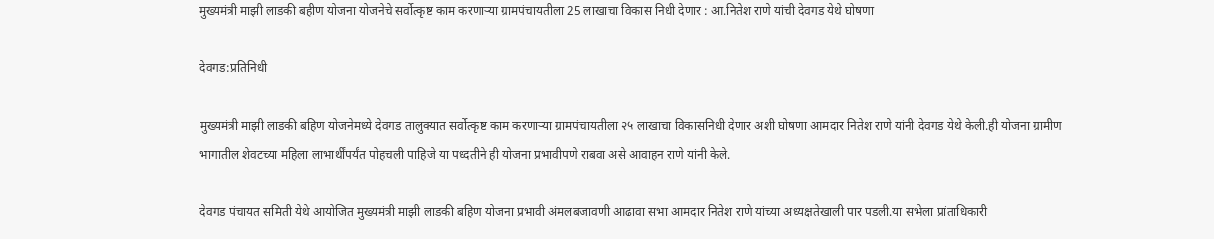मुख्यमंत्री माझी लाडकी बहीण योजना योजनेचे सर्वोत्कृष्ट काम करणाऱ्या ग्रामपंचायतीला 25 लाखाचा विकास निधी देणार : आ.नितेश राणे यांची देवगड येथे घोषणा

देवगड:प्रतिनिधी

मुख्यमंत्री माझी लाडकी बहिण योजनेमध्ये देवगड तालुक्यात सर्वोत्कृष्ट काम करणाऱ्या ग्रामपंचायतीला २५ लाखाचा विकासनिधी देणार अशी घोषणा आमदार नितेश राणे यांनी देवगड येथे केली.ही योजना ग्रामीण भागातील शेवटच्या महिला लाभार्थींपर्यंत पोहचली पाहिजे या पध्दतीने ही योजना प्रभावीपणे राबवा असे आवाहन राणे यांनी केले.

देवगड पंचायत समिती येथे आयोजित मुख्यमंत्री माझी लाडकी बहिण योजना प्रभावी अंमलबजावणी आढावा सभा आमदार नितेश राणे यांच्या अध्यक्षतेखाली पार पडली.या सभेला प्रांताधिकारी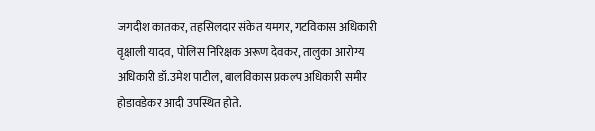जगदीश कातकर, तहसिलदार संकेत यमगर, गटविकास अधिकारी वृक्षाली यादव, पोलिस निरिक्षक अरूण देवकर, तालुका आरोग्य अधिकारी डॉ.उमेश पाटील, बालविकास प्रकल्प अधिकारी समीर होडावडेकर आदी उपस्थित होते.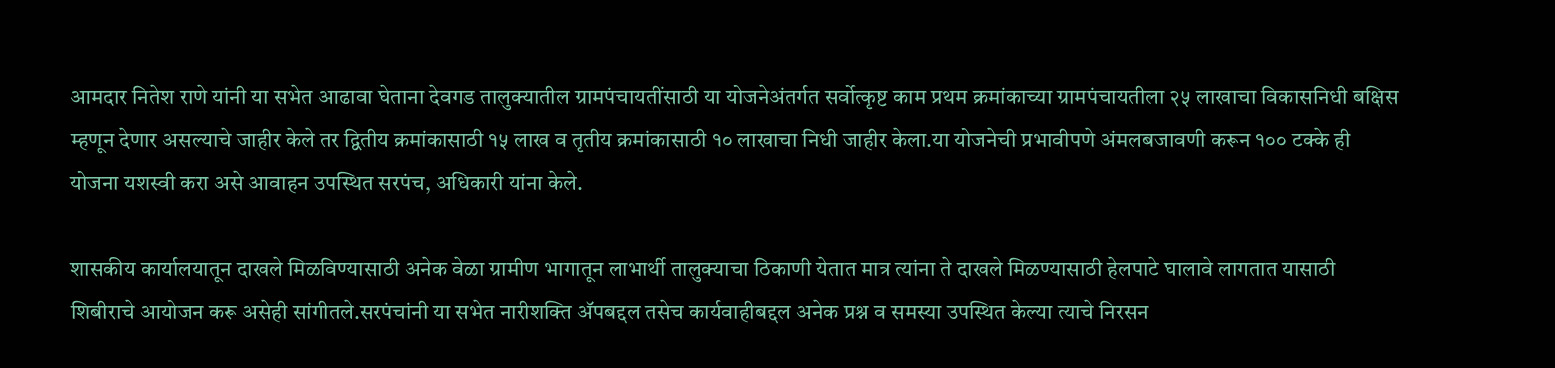आमदार नितेश राणे यांनी या सभेत आढावा घेताना देवगड तालुक्यातील ग्रामपंचायतींसाठी या योजनेअंतर्गत सर्वोत्कृष्ट काम प्रथम क्रमांकाच्या ग्रामपंचायतीला २५ लाखाचा विकासनिधी बक्षिस म्हणून देणार असल्याचे जाहीर केले तर द्वितीय क्रमांकासाठी १५ लाख व तृतीय क्रमांकासाठी १० लाखाचा निधी जाहीर केला.या योजनेची प्रभावीपणे अंमलबजावणी करून १०० टक्के ही योजना यशस्वी करा असे आवाहन उपस्थित सरपंच, अधिकारी यांना केले.

शासकीय कार्यालयातून दाखले मिळविण्यासाठी अनेक वेळा ग्रामीण भागातून लाभार्थी तालुक्याचा ठिकाणी येतात मात्र त्यांना ते दाखले मिळण्यासाठी हेलपाटे घालावे लागतात यासाठी शिबीराचे आयोजन करू असेही सांगीतले.सरपंचांनी या सभेत नारीशक्ति अ‍ॅपबद्दल तसेच कार्यवाहीबद्दल अनेक प्रश्न व समस्या उपस्थित केल्या त्याचे निरसन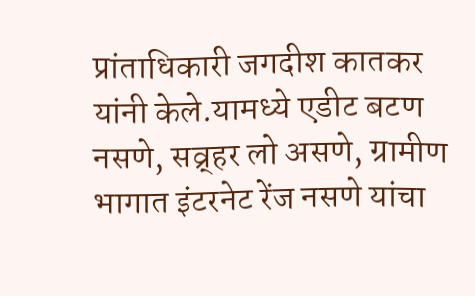प्रांताधिकारी जगदीश कातकर यांनी केले.यामध्ये एडीट बटण नसणे, सव्र्हर लो असणे, ग्रामीण भागात इंटरनेट रेंज नसणे यांचा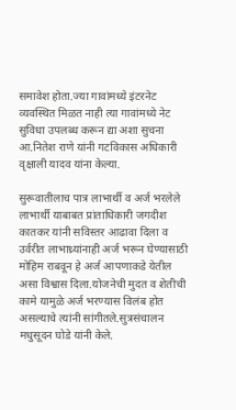समावेश होता.ज्या गावांमध्ये इंटरनेट व्यवस्थित मिळत नाही त्या गावांमध्ये नेट सुविधा उपलब्ध करून द्या अशा सुचना आ.नितेश राणे यांनी गटविकास अधिकारी वृक्षाली यादव यांना केल्या.

सुरूवातीलाच पात्र लाभार्थी व अर्ज भरलेले लाभार्थी याबाबत प्रांताधिकारी जगदीश कातकर यांनी सविस्तर आढावा दिला व उर्वरीत लाभाथ्र्यांनाही अर्ज भरून घेण्यासाठी मोहिम राबवून हे अर्ज आपणाकडे येतील असा विश्वास दिला.योजनेची मुदत व शेतीची कामे यामुळे अर्ज भरण्यास विलंब होत असल्याचे त्यांनी सांगीतले.सुत्रसंचालन मधुसूदन घोडे यांनी केले.